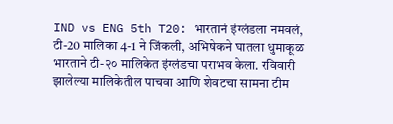IND vs ENG 5th T20: भारतानं इंग्लंडला नमवलं, टी-20 मालिका 4-1 ने जिंकली, अभिषेकने घातला धुमाकूळ
भारताने टी-२० मालिकेत इंग्लंडचा पराभव केला. रविवारी झालेल्या मालिकेतील पाचवा आणि शेवटचा सामना टीम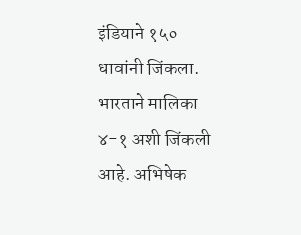इंडियाने १५० धावांनी जिंकला. भारताने मालिका ४-१ अशी जिंकली आहे. अभिषेक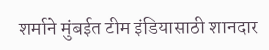शर्माने मुंबईत टीम इंडियासाठी शानदार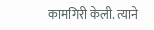कामगिरी केली. त्याने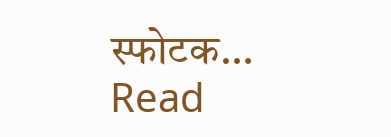स्फोटक…
Read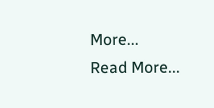More...
Read More...